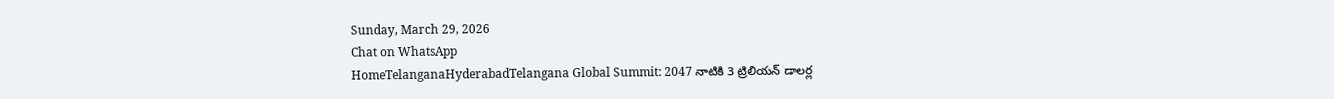Sunday, March 29, 2026
Chat on WhatsApp
HomeTelanganaHyderabadTelangana Global Summit: 2047 నాటికి 3 ట్రిలియన్ డాలర్ల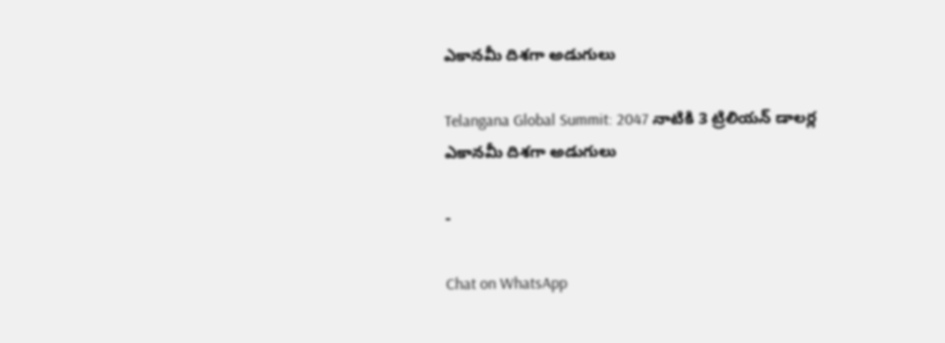ఎకానమీ దిశగా అడుగులు

Telangana Global Summit: 2047 నాటికి 3 ట్రిలియన్ డాలర్ల ఎకానమీ దిశగా అడుగులు

-

Chat on WhatsApp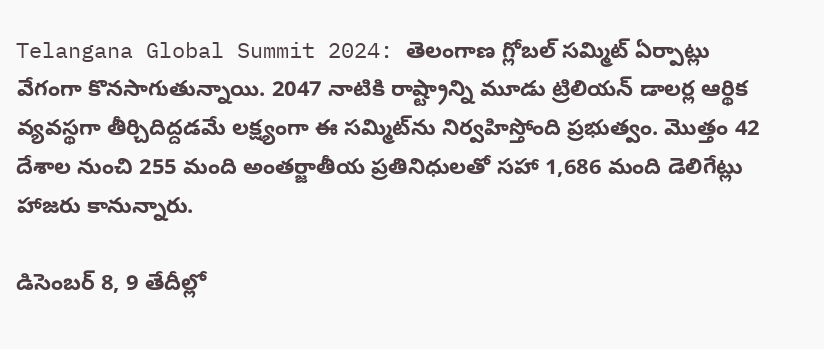Telangana Global Summit 2024: తెలంగాణ గ్లోబల్ సమ్మిట్‌ ఏర్పాట్లు వేగంగా కొనసాగుతున్నాయి. 2047 నాటికి రాష్ట్రాన్ని మూడు ట్రిలియన్ డాలర్ల ఆర్థిక వ్యవస్థగా తీర్చిదిద్దడమే లక్ష్యంగా ఈ సమ్మిట్‌ను నిర్వహిస్తోంది ప్రభుత్వం. మొత్తం 42 దేశాల నుంచి 255 మంది అంతర్జాతీయ ప్రతినిధులతో సహా 1,686 మంది డెలిగేట్లు హాజరు కానున్నారు.

డిసెంబర్ 8, 9 తేదీల్లో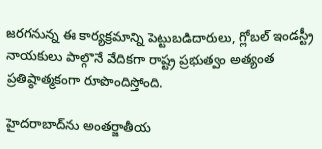జరగనున్న ఈ కార్యక్రమాన్ని పెట్టుబడిదారులు, గ్లోబల్ ఇండస్ట్రీ నాయకులు పాల్గొనే వేదికగా రాష్ట్ర ప్రభుత్వం అత్యంత ప్రతిష్ఠాత్మకంగా రూపొందిస్తోంది.

హైదరాబాద్‌ను అంతర్జాతీయ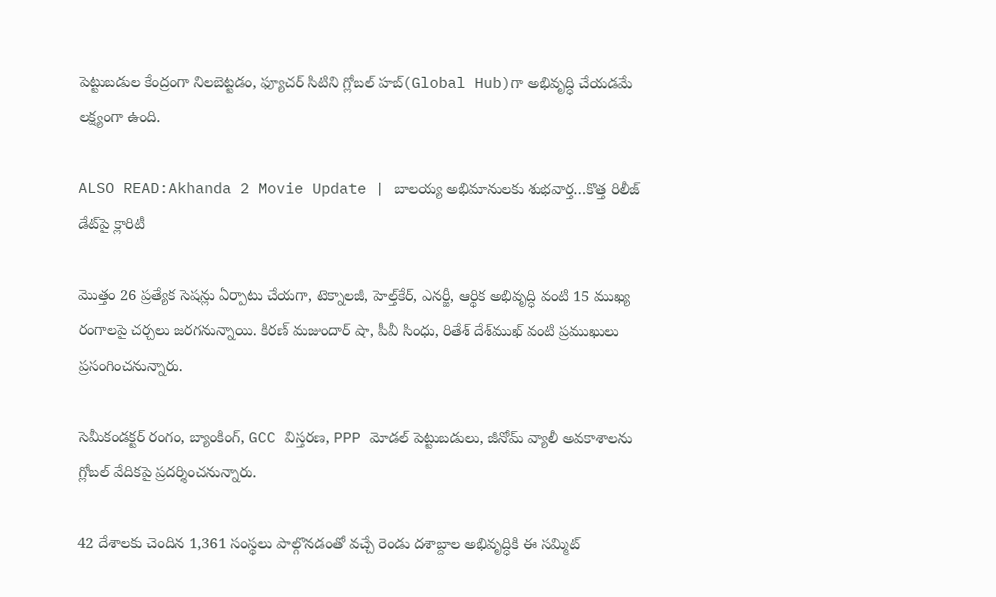పెట్టుబడుల కేంద్రంగా నిలబెట్టడం, ఫ్యూచర్ సిటిని గ్లోబల్ హబ్‌(Global Hub)గా అభివృద్ధి చేయడమే లక్ష్యంగా ఉంది.

ALSO READ:Akhanda 2 Movie Update | బాలయ్య అభిమానులకు శుభవార్త…కొత్త రిలీజ్ డేట్‌పై క్లారిటీ

మొత్తం 26 ప్రత్యేక సెషన్లు ఏర్పాటు చేయగా, టెక్నాలజీ, హెల్త్‌కేర్, ఎనర్జీ, ఆర్థిక అభివృద్ధి వంటి 15 ముఖ్య రంగాలపై చర్చలు జరగనున్నాయి. కిరణ్ మజుందార్ షా, పీవీ సింధు, రితేశ్ దేశ్‌ముఖ్ వంటి ప్రముఖులు ప్రసంగించనున్నారు.

సెమీకండక్టర్ రంగం, బ్యాంకింగ్, GCC విస్తరణ, PPP మోడల్ పెట్టుబడులు, జీనోమ్ వ్యాలీ అవకాశాలను గ్లోబల్ వేదికపై ప్రదర్శించనున్నారు.

42 దేశాలకు చెందిన 1,361 సంస్థలు పాల్గొనడంతో వచ్చే రెండు దశాబ్దాల అభివృద్ధికి ఈ సమ్మిట్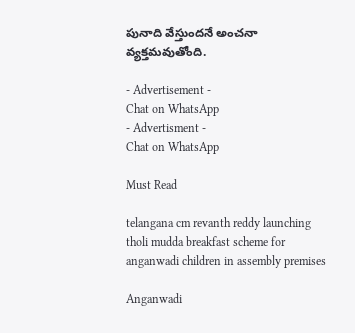పునాది వేస్తుందనే అంచనా వ్యక్తమవుతోంది.

- Advertisement -
Chat on WhatsApp
- Advertisment -
Chat on WhatsApp

Must Read

telangana cm revanth reddy launching tholi mudda breakfast scheme for anganwadi children in assembly premises

Anganwadi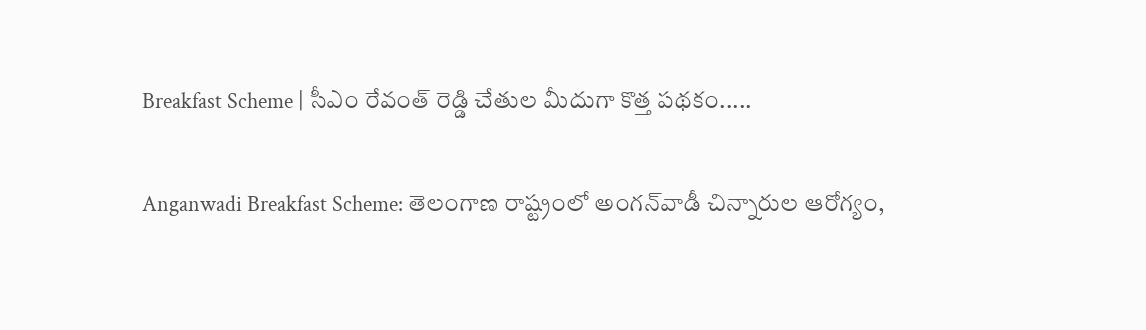Breakfast Scheme | సీఎం రేవంత్ రెడ్డి చేతుల మీదుగా కొత్త పథకం.....

Anganwadi Breakfast Scheme: తెలంగాణ రాష్ట్రంలో అంగన్‌వాడీ చిన్నారుల ఆరోగ్యం,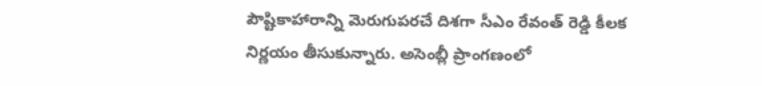పౌష్టికాహారాన్ని మెరుగుపరచే దిశగా సీఎం రేవంత్ రెడ్డి కీలక నిర్ణయం తీసుకున్నారు. అసెంబ్లీ ప్రాంగణంలో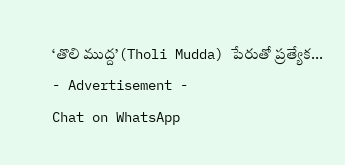‘తొలి ముద్ద’(Tholi Mudda) పేరుతో ప్రత్యేక...
- Advertisement -
Chat on WhatsApp